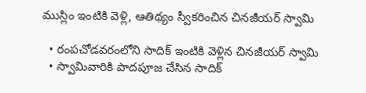ముస్లిం ఇంటికి వెళ్లి, ఆతిథ్యం స్వీకరించిన చినజీయర్ స్వామి

  • రంపచోడవరంలోని సాదిక్ ఇంటికి వెళ్లిన చినజీయర్ స్వామి
  • స్వామివారికి పాదపూజ చేసిన సాదిక్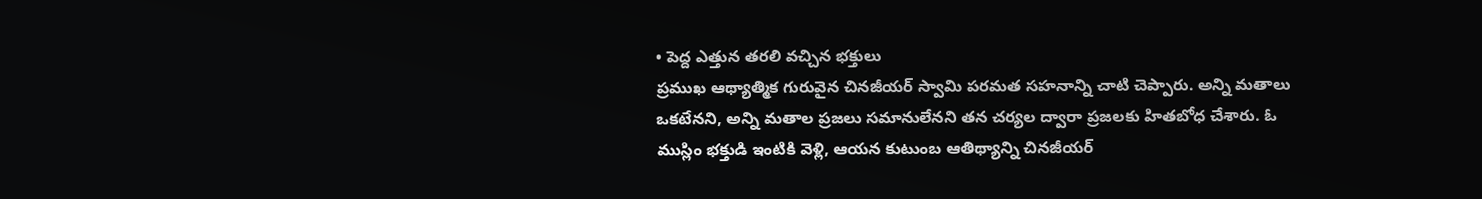• పెద్ద ఎత్తున తరలి వచ్చిన భక్తులు
ప్రముఖ ఆథ్యాత్మిక గురువైన చినజీయర్ స్వామి పరమత సహనాన్ని చాటి చెప్పారు. అన్ని మతాలు ఒకటేనని, అన్ని మతాల ప్రజలు సమానులేనని తన చర్యల ద్వారా ప్రజలకు హితబోధ చేశారు. ఓ ముస్లిం భక్తుడి ఇంటికి వెళ్లి, ఆయన కుటుంబ ఆతిథ్యాన్ని చినజీయర్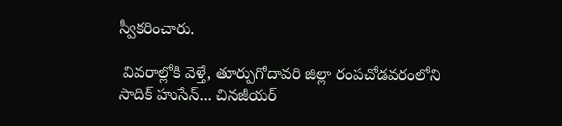స్వీకరించారు.

 వివరాల్లోకి వెళ్తే, తూర్పుగోదావరి జిల్లా రంపచోడవరంలోని సాదిక్ హుసేన్... చినజీయర్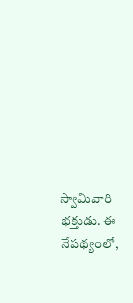స్వామివారి భక్తుడు. ఈ నేపథ్యంలో,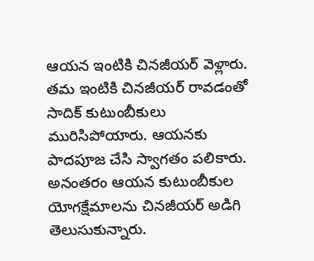ఆయన ఇంటికి చినజీయర్ వెళ్లారు. తమ ఇంటికి చినజీయర్ రావడంతో సాదిక్ కుటుంబీకులు మురిసిపోయారు. ఆయనకు పాదపూజ చేసి స్వాగతం పలికారు. అనంతరం ఆయన కుటుంబీకుల యోగక్షేమాలను చినజీయర్ అడిగి తెలుసుకున్నారు.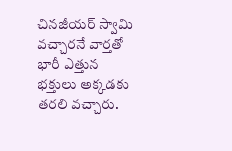చినజీయర్ స్వామి వచ్చారనే వార్తతో భారీ ఎత్తున భక్తులు అక్కడకు తరలి వచ్చారు.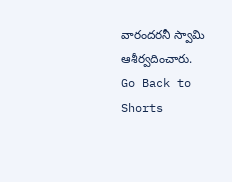వారందరనీ స్వామి ఆశీర్వదించారు.
Go Back to Shorts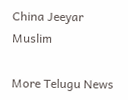China Jeeyar
Muslim

More Telugu News